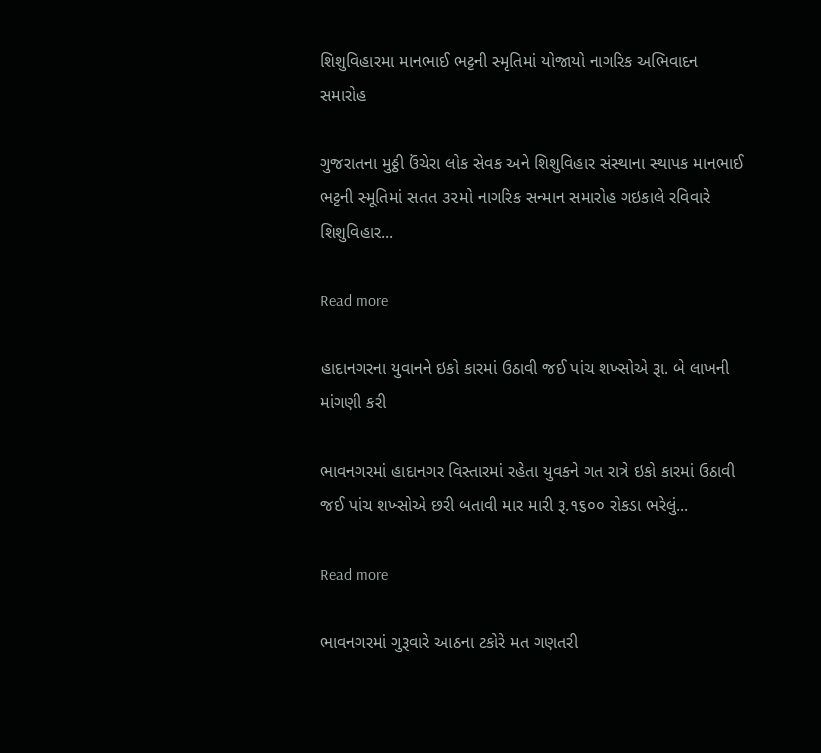શિશુવિહારમા માનભાઈ ભટ્ટની સ્મૃતિમાં યોજાયો નાગરિક અભિવાદન સમારોહ

ગુજરાતના મુઠ્ઠી ઉંચેરા લોક સેવક અને શિશુવિહાર સંસ્થાના સ્થાપક માનભાઈ ભટ્ટની સ્મૂતિમાં સતત ૩૨મો નાગરિક સન્માન સમારોહ ગઇકાલે રવિવારે શિશુવિહાર...

Read more

હાદાનગરના યુવાનને ઇકો કારમાં ઉઠાવી જઈ પાંચ શખ્સોએ રૂા. બે લાખની માંગણી કરી

ભાવનગરમાં હાદાનગર વિસ્તારમાં રહેતા યુવકને ગત રાત્રે ઇકો કારમાં ઉઠાવી જઈ પાંચ શખ્સોએ છરી બતાવી માર મારી રૂ.૧૬૦૦ રોકડા ભરેલું...

Read more

ભાવનગરમાં ગુરૂવારે આઠના ટકોરે મત ગણતરી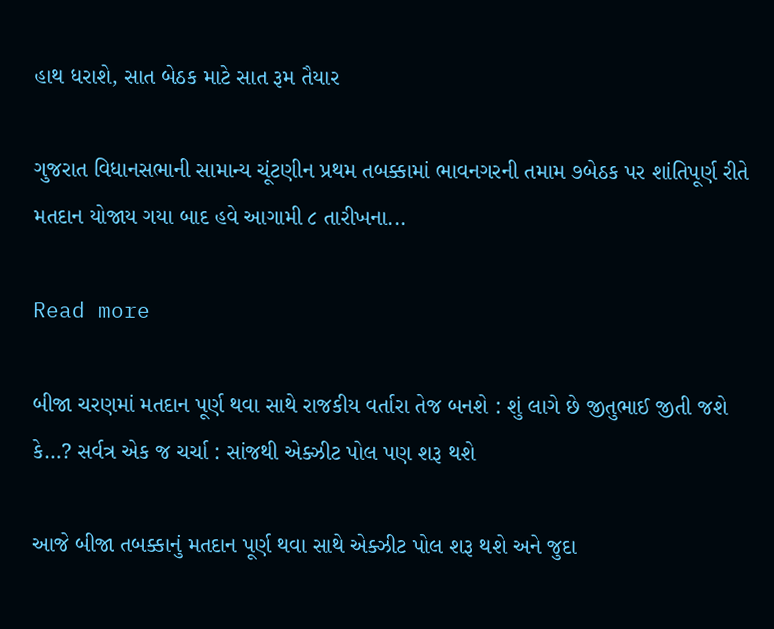હાથ ધરાશે, સાત બેઠક માટે સાત રૂમ તૈયાર

ગુજરાત વિધાનસભાની સામાન્ય ચૂંટણીન પ્રથમ તબક્કામાં ભાવનગરની તમામ ૭બેઠક પર શાંતિપૂર્ણ રીતે મતદાન યોજાય ગયા બાદ હવે આગામી ૮ તારીખના...

Read more

બીજા ચરણમાં મતદાન પૂર્ણ થવા સાથે રાજકીય વર્તારા તેજ બનશે : શું લાગે છે જીતુભાઈ જીતી જશે કે…? સર્વત્ર એક જ ચર્ચા : સાંજથી એક્ઝીટ પોલ પણ શરૂ થશે

આજે બીજા તબક્કાનું મતદાન પૂર્ણ થવા સાથે એક્ઝીટ પોલ શરૂ થશે અને જુદા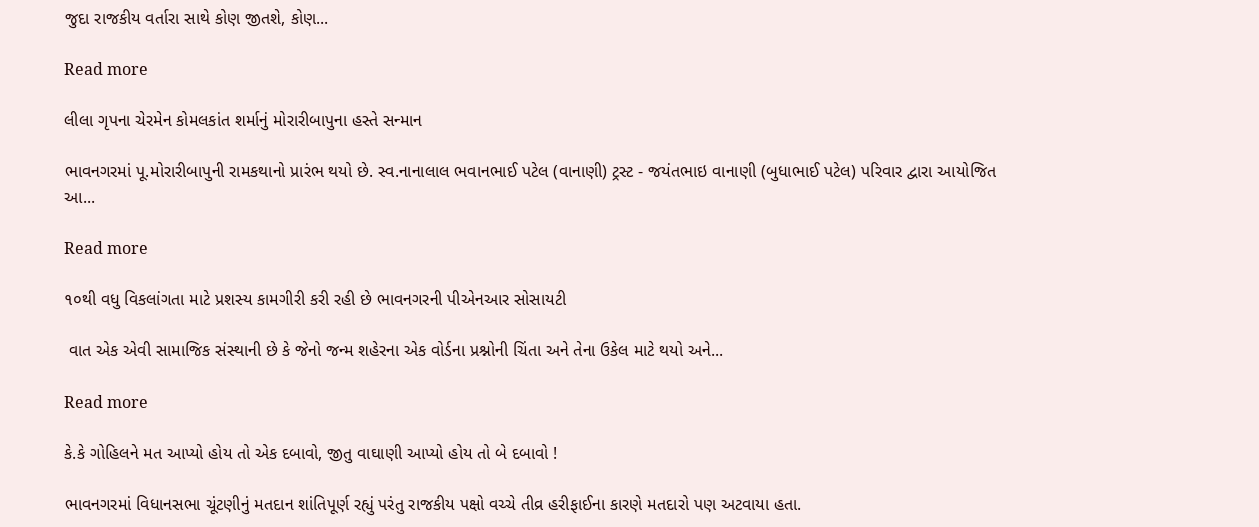જુદા રાજકીય વર્તારા સાથે કોણ જીતશે, કોણ...

Read more

લીલા ગૃપના ચેરમેન કોમલકાંત શર્માનું મોરારીબાપુના હસ્તે સન્માન

ભાવનગરમાં પૂ.મોરારીબાપુની રામકથાનો પ્રારંભ થયો છે. સ્વ.નાનાલાલ ભવાનભાઈ પટેલ (વાનાણી) ટ્રસ્ટ - જયંતભાઇ વાનાણી (બુધાભાઈ પટેલ) પરિવાર દ્વારા આયોજિત આ...

Read more

૧૦થી વધુ વિકલાંગતા માટે પ્રશસ્ય કામગીરી કરી રહી છે ભાવનગરની પીએનઆર સોસાયટી

 વાત એક એવી સામાજિક સંસ્થાની છે કે જેનો જન્મ શહેરના એક વોર્ડના પ્રશ્નોની ચિંતા અને તેના ઉકેલ માટે થયો અને...

Read more

કે.કે ગોહિલને મત આપ્યો હોય તો એક દબાવો, જીતુ વાઘાણી આપ્યો હોય તો બે દબાવો !

ભાવનગરમાં વિધાનસભા ચૂંટણીનું મતદાન શાંતિપૂર્ણ રહ્યું પરંતુ રાજકીય પક્ષો વચ્ચે તીવ્ર હરીફાઈના કારણે મતદારો પણ અટવાયા હતા.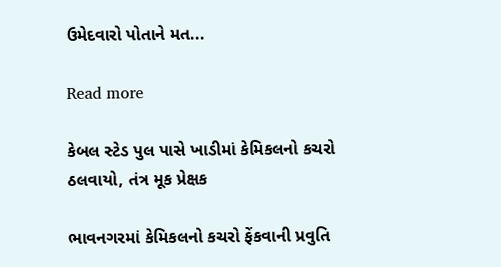ઉમેદવારો પોતાને મત...

Read more

કેબલ સ્ટેડ પુલ પાસે ખાડીમાં કેમિકલનો કચરો ઠલવાયો, તંત્ર મૂક પ્રેક્ષક

ભાવનગરમાં કેમિકલનો કચરો ફેંકવાની પ્રવુતિ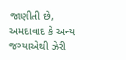જાણીતી છે, અમદાવાદ કે અન્ય જગ્યાએથી ઝેરી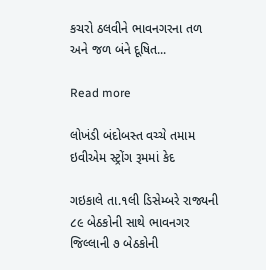કચરો ઠલવીને ભાવનગરના તળ અને જળ બંને દૂષિત...

Read more

લોખંડી બંદોબસ્ત વચ્ચે તમામ ઇવીએમ સ્ટ્રોંગ રૂમમાં કેદ

ગઇકાલે તા.૧લી ડિસેમ્બરે રાજ્યની ૮૯ બેઠકોની સાથે ભાવનગર જિલ્લાની ૭ બેઠકોની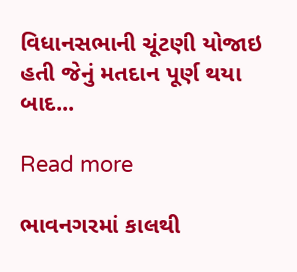વિધાનસભાની ચૂંટણી યોજાઇ હતી જેનું મતદાન પૂર્ણ થયા બાદ...

Read more

ભાવનગરમાં કાલથી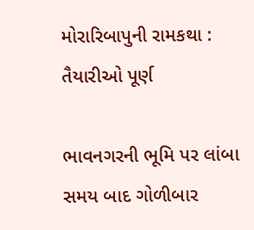મોરારિબાપુની રામકથા : તૈયારીઓ પૂર્ણ

ભાવનગરની ભૂમિ પર લાંબા સમય બાદ ગોળીબાર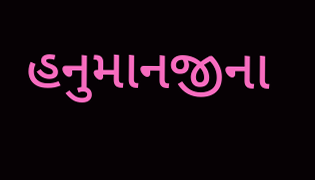હનુમાનજીના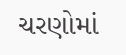ચરણોમાં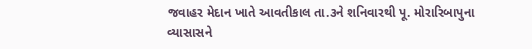જવાહર મેદાન ખાતે આવતીકાલ તા.૩ને શનિવારથી પૂ. મોરારિબાપુના વ્યાસાસને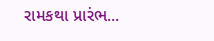રામકથા પ્રારંભ...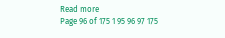Read more
Page 96 of 175 1 95 96 97 175